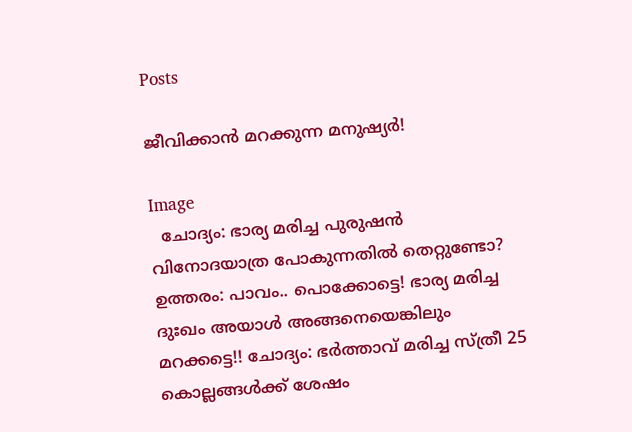Posts

ജീവിക്കാൻ മറക്കുന്ന മനുഷ്യർ!

Image
  ചോദ്യം: ഭാര്യ മരിച്ച പുരുഷൻ വിനോദയാത്ര പോകുന്നതിൽ തെറ്റുണ്ടോ?  ഉത്തരം: പാവം.. പൊക്കോട്ടെ! ഭാര്യ മരിച്ച ദുഃഖം അയാൾ അങ്ങനെയെങ്കിലും മറക്കട്ടെ!! ചോദ്യം: ഭർത്താവ് മരിച്ച സ്ത്രീ 25 കൊല്ലങ്ങൾക്ക് ശേഷം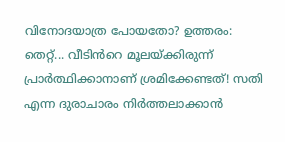വിനോദയാത്ര പോയതോ? ഉത്തരം: തെറ്റ്... വീടിൻറെ മൂലയ്ക്കിരുന്ന് പ്രാർത്ഥിക്കാനാണ് ശ്രമിക്കേണ്ടത്! സതി എന്ന ദുരാചാരം നിർത്തലാക്കാൻ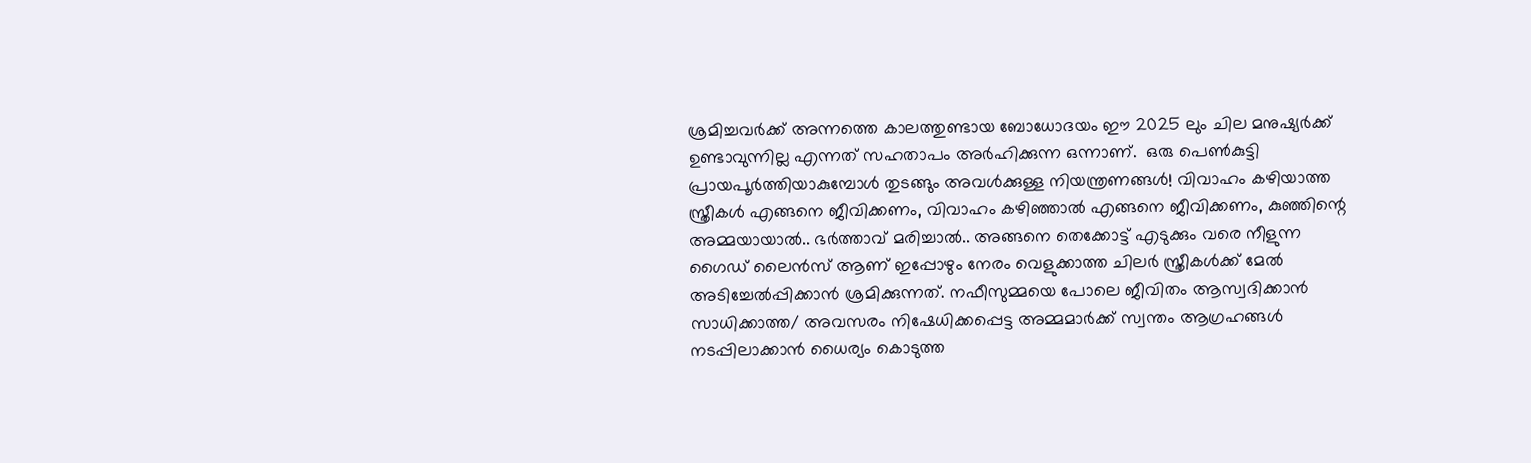ശ്രമിച്ചവർക്ക് അന്നത്തെ കാലത്തുണ്ടായ ബോധോദയം ഈ 2025 ലും ചില മനുഷ്യർക്ക് ഉണ്ടാവുന്നില്ല എന്നത് സഹതാപം അർഹിക്കുന്ന ഒന്നാണ്.  ഒരു പെൺകുട്ടി പ്രായപൂർത്തിയാകുമ്പോൾ തുടങ്ങും അവൾക്കുള്ള നിയന്ത്രണങ്ങൾ! വിവാഹം കഴിയാത്ത സ്ത്രീകൾ എങ്ങനെ ജീവിക്കണം, വിവാഹം കഴിഞ്ഞാൽ എങ്ങനെ ജീവിക്കണം, കുഞ്ഞിന്റെ അമ്മയായാൽ.. ഭർത്താവ് മരിച്ചാൽ.. അങ്ങനെ തെക്കോട്ട് എടുക്കും വരെ നീളുന്ന ഗൈഡ് ലൈൻസ് ആണ് ഇപ്പോഴും നേരം വെളുക്കാത്ത ചിലർ സ്ത്രീകൾക്ക് മേൽ അടിച്ചേൽപ്പിക്കാൻ ശ്രമിക്കുന്നത്. നഫീസുമ്മയെ പോലെ ജീവിതം ആസ്വദിക്കാൻ സാധിക്കാത്ത/ അവസരം നിഷേധിക്കപ്പെട്ട അമ്മമാർക്ക് സ്വന്തം ആഗ്രഹങ്ങൾ നടപ്പിലാക്കാൻ ധൈര്യം കൊടുത്ത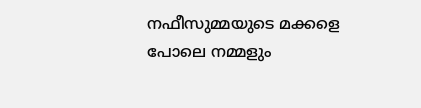നഫീസുമ്മയുടെ മക്കളെ പോലെ നമ്മളും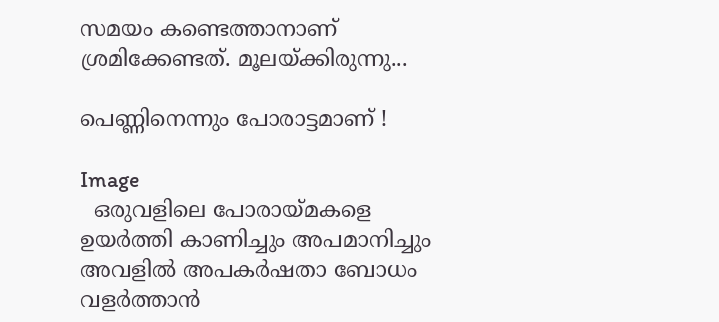സമയം കണ്ടെത്താനാണ് ശ്രമിക്കേണ്ടത്. മൂലയ്ക്കിരുന്നു...

പെണ്ണിനെന്നും പോരാട്ടമാണ് !

Image
  ഒരുവളിലെ പോരായ്മകളെ ഉയർത്തി കാണിച്ചും അപമാനിച്ചും അവളിൽ അപകർഷതാ ബോധം വളർത്താൻ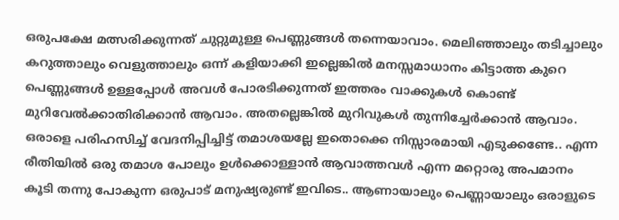ഒരുപക്ഷേ മത്സരിക്കുന്നത് ചുറ്റുമുള്ള പെണ്ണുങ്ങൾ തന്നെയാവാം. മെലിഞ്ഞാലും തടിച്ചാലും കറുത്താലും വെളുത്താലും ഒന്ന് കളിയാക്കി ഇല്ലെങ്കിൽ മനസ്സമാധാനം കിട്ടാത്ത കുറെ പെണ്ണുങ്ങൾ ഉള്ളപ്പോൾ അവൾ പോരടിക്കുന്നത് ഇത്തരം വാക്കുകൾ കൊണ്ട് മുറിവേൽക്കാതിരിക്കാൻ ആവാം. അതല്ലെങ്കിൽ മുറിവുകൾ തുന്നിച്ചേർക്കാൻ ആവാം. ഒരാളെ പരിഹസിച്ച് വേദനിപ്പിച്ചിട്ട് തമാശയല്ലേ ഇതൊക്കെ നിസ്സാരമായി എടുക്കണ്ടേ.. എന്ന രീതിയിൽ ഒരു തമാശ പോലും ഉൾക്കൊള്ളാൻ ആവാത്തവൾ എന്ന മറ്റൊരു അപമാനം കൂടി തന്നു പോകുന്ന ഒരുപാട് മനുഷ്യരുണ്ട് ഇവിടെ.. ആണായാലും പെണ്ണായാലും ഒരാളുടെ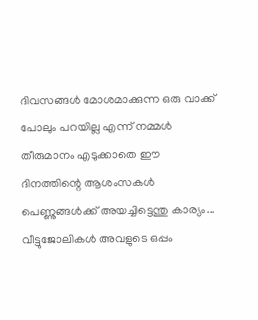ദിവസങ്ങൾ മോശമാക്കുന്ന ഒരു വാക്ക് പോലും പറയില്ല എന്ന് നമ്മൾ തീരുമാനം എടുക്കാതെ ഈ ദിനത്തിന്റെ ആശംസകൾ പെണ്ണുങ്ങൾക്ക് അയച്ചിട്ടെന്തു കാര്യം... വീട്ടുജോലികൾ അവളുടെ ഒപ്പം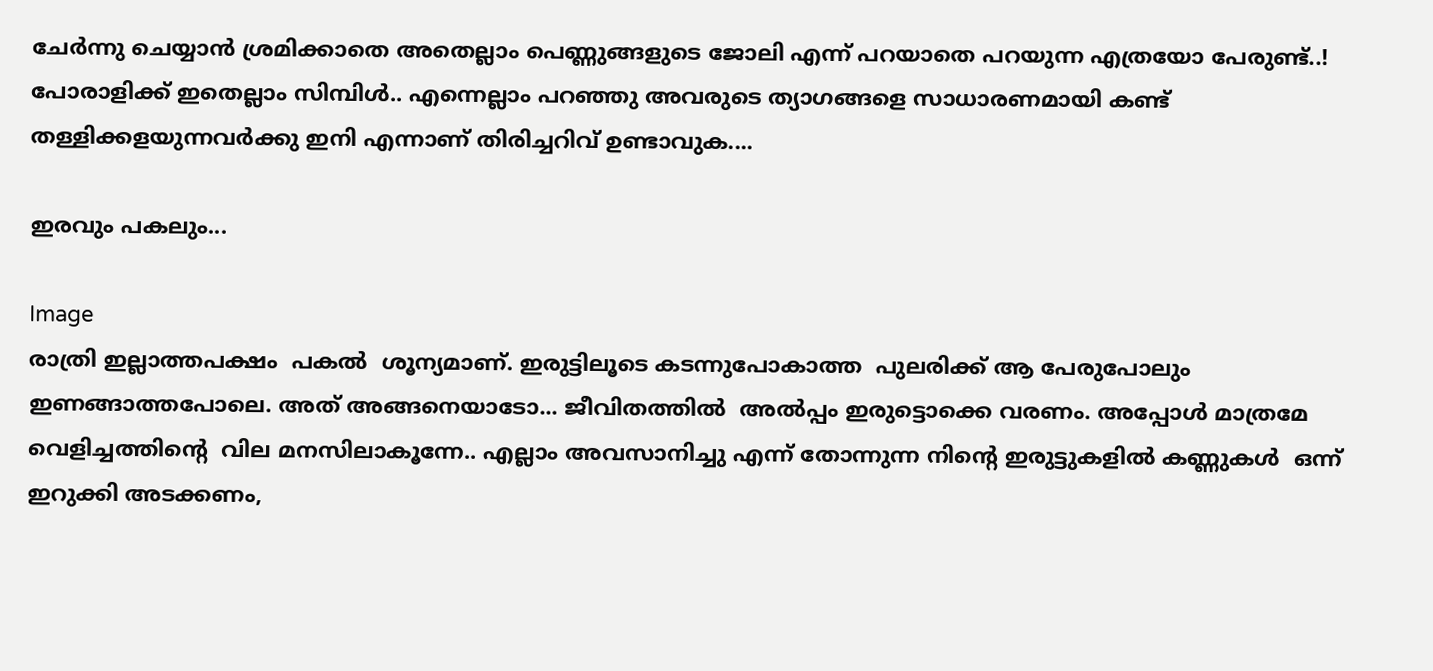ചേർന്നു ചെയ്യാൻ ശ്രമിക്കാതെ അതെല്ലാം പെണ്ണുങ്ങളുടെ ജോലി എന്ന് പറയാതെ പറയുന്ന എത്രയോ പേരുണ്ട്..! പോരാളിക്ക് ഇതെല്ലാം സിമ്പിൾ.. എന്നെല്ലാം പറഞ്ഞു അവരുടെ ത്യാഗങ്ങളെ സാധാരണമായി കണ്ട് തള്ളിക്കളയുന്നവർക്കു ഇനി എന്നാണ് തിരിച്ചറിവ് ഉണ്ടാവുക....

ഇരവും പകലും...

Image
രാത്രി ഇല്ലാത്തപക്ഷം  പകല്‍  ശൂന്യമാണ്. ഇരുട്ടിലൂടെ കടന്നുപോകാത്ത  പുലരിക്ക് ആ പേരുപോലും ഇണങ്ങാത്തപോലെ. അത് അങ്ങനെയാടോ... ജീവിതത്തില്‍  അല്‍പ്പം ഇരുട്ടൊക്കെ വരണം. അപ്പോള്‍ മാത്രമേ വെളിച്ചത്തിന്റെ  വില മനസിലാകൂന്നേ.. എല്ലാം അവസാനിച്ചു എന്ന് തോന്നുന്ന നിന്റെ ഇരുട്ടുകളില്‍ കണ്ണുകള്‍  ഒന്ന് ഇറുക്കി അടക്കണം,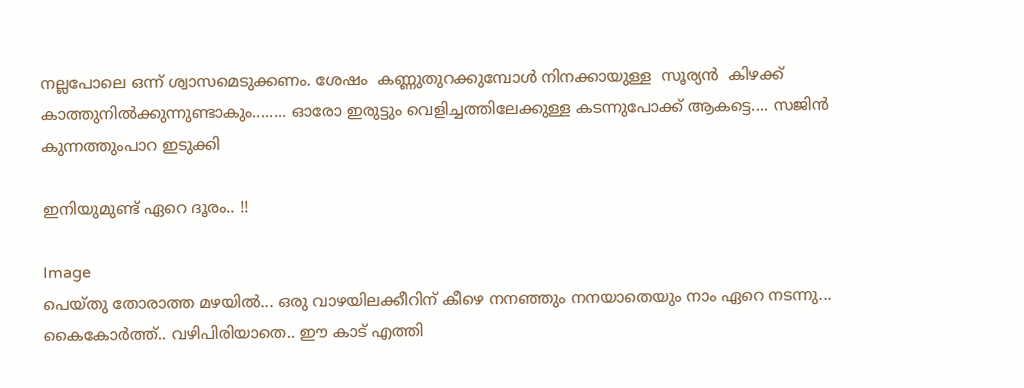നല്ലപോലെ ഒന്ന് ശ്വാസമെടുക്കണം. ശേഷം  കണ്ണുതുറക്കുമ്പോള്‍ നിനക്കായുള്ള  സൂര്യന്‍  കിഴക്ക് കാത്തുനില്‍ക്കുന്നുണ്ടാകും........ ഓരോ ഇരുട്ടും വെളിച്ചത്തിലേക്കുള്ള കടന്നുപോക്ക് ആകട്ടെ.... സജിന്‍  കുന്നത്തുംപാറ ഇടുക്കി

ഇനിയുമുണ്ട് ഏറെ ദൂരം.. !!

Image
പെയ്തു തോരാത്ത മഴയില്‍... ഒരു വാഴയിലക്കീറിന് കീഴെ നനഞ്ഞും നനയാതെയും നാം ഏറെ നടന്നു... കൈകോര്‍ത്ത്.. വഴിപിരിയാതെ.. ഈ കാട് എത്തി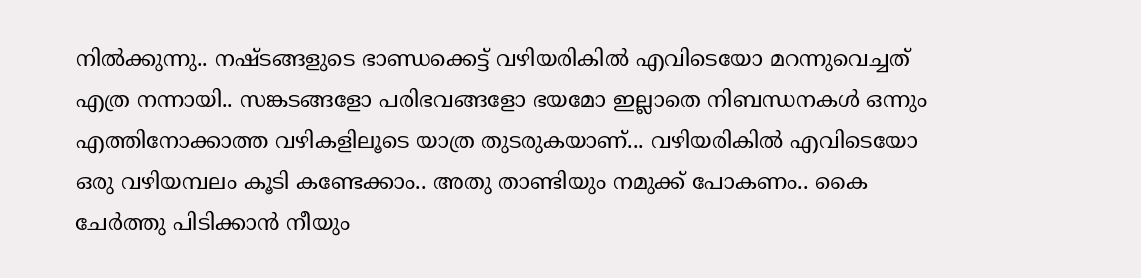നില്‍ക്കുന്നു.. നഷ്ടങ്ങളുടെ ഭാണ്ഡക്കെട്ട് വഴിയരികില്‍ എവിടെയോ മറന്നുവെച്ചത് എത്ര നന്നായി.. സങ്കടങ്ങളോ പരിഭവങ്ങളോ ഭയമോ ഇല്ലാതെ നിബന്ധനകള്‍ ഒന്നും എത്തിനോക്കാത്ത വഴികളിലൂടെ യാത്ര തുടരുകയാണ്... വഴിയരികില്‍ എവിടെയോ ഒരു വഴിയമ്പലം കൂടി കണ്ടേക്കാം.. അതു താണ്ടിയും നമുക്ക് പോകണം.. കൈ ചേര്‍ത്തു പിടിക്കാന്‍ നീയും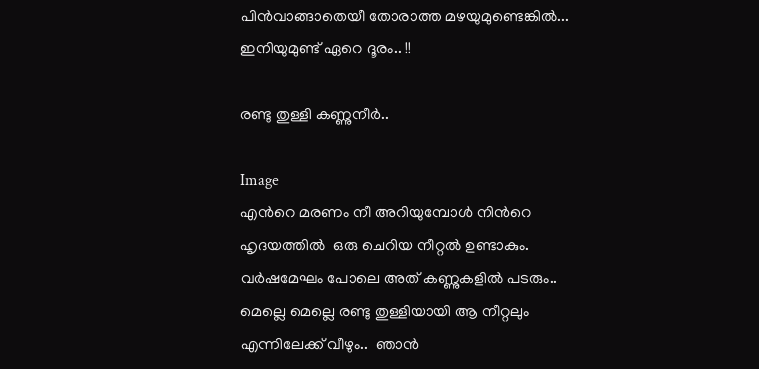പിന്‍വാങ്ങാതെയീ തോരാത്ത മഴയുമുണ്ടെങ്കില്‍... ഇനിയുമുണ്ട് ഏറെ ദൂരം.. !!

രണ്ടു തുള്ളി കണ്ണുനീർ..

Image
എൻറെ മരണം നീ അറിയുമ്പോൾ നിൻറെ ഹൃദയത്തിൽ  ഒരു ചെറിയ നീറ്റൽ ഉണ്ടാകും.  വർഷമേഘം പോലെ അത് കണ്ണുകളിൽ പടരും..  മെല്ലെ മെല്ലെ രണ്ടു തുള്ളിയായി ആ നീറ്റലും എന്നിലേക്ക് വീഴും..  ഞാൻ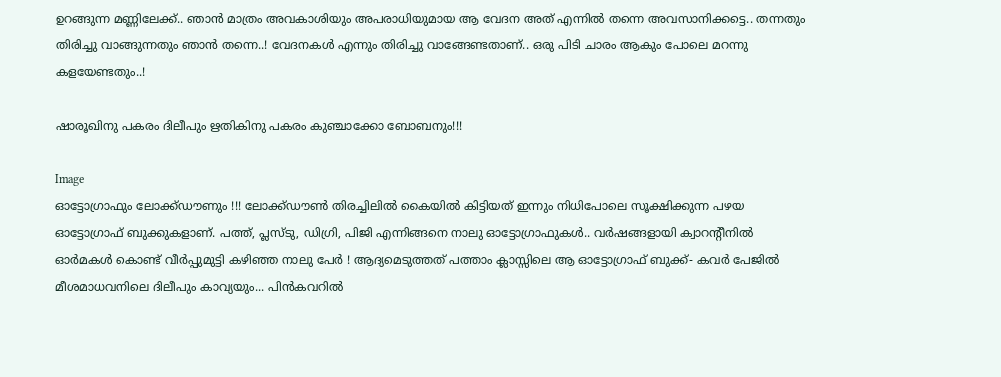ഉറങ്ങുന്ന മണ്ണിലേക്ക്.. ഞാൻ മാത്രം അവകാശിയും അപരാധിയുമായ ആ വേദന അത് എന്നിൽ തന്നെ അവസാനിക്കട്ടെ.. തന്നതും തിരിച്ചു വാങ്ങുന്നതും ഞാൻ തന്നെ..! വേദനകൾ എന്നും തിരിച്ചു വാങ്ങേണ്ടതാണ്.. ഒരു പിടി ചാരം ആകും പോലെ മറന്നു കളയേണ്ടതും..!

ഷാരൂഖിനു പകരം ദിലീപും ഋതികിനു പകരം കുഞ്ചാക്കോ ബോബനും!!!

Image
ഓട്ടോഗ്രാഫും ലോക്ക്ഡൗണും !!! ലോക്ക്ഡൗണ്‍ തിരച്ചിലില്‍ കൈയില്‍ കിട്ടിയത് ഇന്നും നിധിപോലെ സൂക്ഷിക്കുന്ന പഴയ ഓട്ടോഗ്രാഫ് ബുക്കുകളാണ്. പത്ത്, പ്ലസ്ടു, ഡിഗ്രി, പിജി എന്നിങ്ങനെ നാലു ഓട്ടോഗ്രാഫുകള്‍.. വര്‍ഷങ്ങളായി ക്വാറന്റീനില്‍ ഓര്‍മകള്‍ കൊണ്ട് വീര്‍പ്പുമുട്ടി കഴിഞ്ഞ നാലു പേര്‍ ! ആദ്യമെടുത്തത് പത്താം ക്ലാസ്സിലെ ആ ഓട്ടോഗ്രാഫ് ബുക്ക്- കവര്‍ പേജില്‍ മീശമാധവനിലെ ദിലീപും കാവ്യയും... പിന്‍കവറില്‍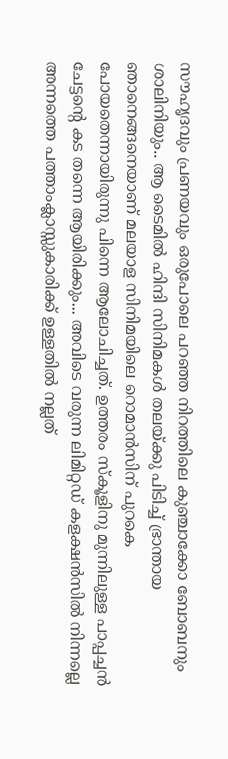സൗഹൃദവും പ്രണയവും ഒരുപോലെ പറഞ്ഞ നിറത്തിലെ കുഞ്ചാക്കോ ബോബനും ശാലിനിയും.. ആ ടൈമില്‍ ഹിന്ദി സിനിമകള്‍ തലയ്ക്കു പിടിച്ച് ഭ്രാന്തായ ഞാനെങ്ങനെയാണ് മലയാള സിനിമയിലെ റൊമാന്‍സിന് പുറകെ പോയതെന്നായിരുന്നു പിന്നെ ആലോചിച്ചത്. ഉത്തരം സ്‌കൂളിനു മുന്നിലുള്ള പാപ്പച്ചന്‍ ചേട്ടന്റെ കട തന്നെ ആയിരിക്കും... അവിടെ വരുന്ന ലിമിറ്റഡ് കളക്ഷന്‍സില്‍ നിന്നല്ലെ അന്നത്തെ പത്താംക്ലാസ്സുകാരിക്ക് ഉള്ളതില്‍ നല്ലത്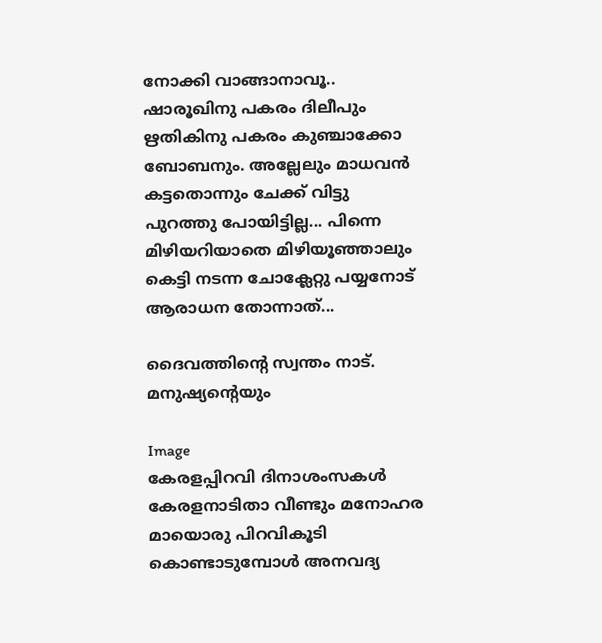നോക്കി വാങ്ങാനാവൂ.. ഷാരൂഖിനു പകരം ദിലീപും ഋതികിനു പകരം കുഞ്ചാക്കോ ബോബനും. അല്ലേലും മാധവന്‍ കട്ടതൊന്നും ചേക്ക് വിട്ടു പുറത്തു പോയിട്ടില്ല... പിന്നെ മിഴിയറിയാതെ മിഴിയൂഞ്ഞാലും കെട്ടി നടന്ന ചോക്ലേറ്റു പയ്യനോട് ആരാധന തോന്നാത്...

ദൈവത്തിന്റെ സ്വന്തം നാട്. മനുഷ്യന്റെയും

Image
കേരളപ്പിറവി ദിനാശംസകൾ കേരളനാടിതാ വീണ്ടും മനോഹര മായൊരു പിറവികൂടി കൊണ്ടാടുമ്പോൾ അനവദ്യ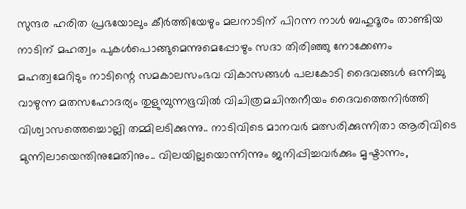സുന്ദര ഹരിത പ്രഭയോലും കീർത്തിയേഴും മലനാടിന് പിറന്ന നാൾ ബഹുദൂരം താണ്ടിയ നാടിന് മഹത്വം പുകൾപൊങ്ങുമെന്നുമെപ്പോഴും സദാ തിരിഞ്ഞു നോക്കേണം മഹത്വമേറിടും നാടിന്റെ സമകാലസംഭവ വികാസങ്ങൾ പലകോടി ദൈവങ്ങൾ ഒന്നിച്ചു വാഴുന്ന മതസഹോദര്യം തുളുമ്പുന്നഭൂവിൽ വിചിത്രമചിന്തനീയം ദൈവത്തെനിർത്തി വിശ്വാസത്തെച്ചൊല്ലി തമ്മിലടിക്കുന്നു.. നാടിവിടെ മാനവർ മത്സരിക്കുന്നിതാ ആരിവിടെ മുന്നിലായെന്തിനുമേതിനും.. വിലയില്ലയൊന്നിന്നും ജനിപ്പിച്ചവർക്കും മൃഷ്ടാന്നം,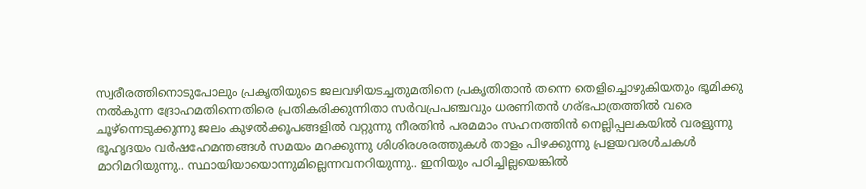സ്വരീരത്തിനൊടുപോലും പ്രകൃതിയുടെ ജലവഴിയടച്ചതുമതിനെ പ്രകൃതിതാൻ തന്നെ തെളിച്ചൊഴുകിയതും ഭൂമിക്കു നൽകുന്ന ദ്രോഹമതിന്നെതിരെ പ്രതികരിക്കുന്നിതാ സർവപ്രപഞ്ചവും ധരണിതൻ ഗര്ഭപാത്രത്തിൽ വരെ ചൂഴ്ന്നെടുക്കുന്നു ജലം കുഴൽക്കൂപങ്ങളിൽ വറ്റുന്നു നീരതിൻ പരമമാം സഹനത്തിൻ നെല്ലിപ്പലകയിൽ വരളുന്നു ഭൂഹൃദയം വർഷഹേമന്തങ്ങൾ സമയം മറക്കുന്നു ശിശിരശരത്തുകൾ താളം പിഴക്കുന്നു പ്രളയവരൾചകൾ മാറിമറിയുന്നു.. സ്ഥായിയായൊന്നുമില്ലെന്നവനറിയുന്നു.. ഇനിയും പഠിച്ചില്ലയെങ്കിൽ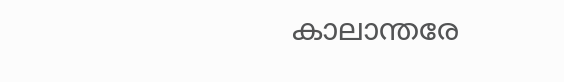കാലാന്തരേ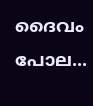ദൈവം പോല...